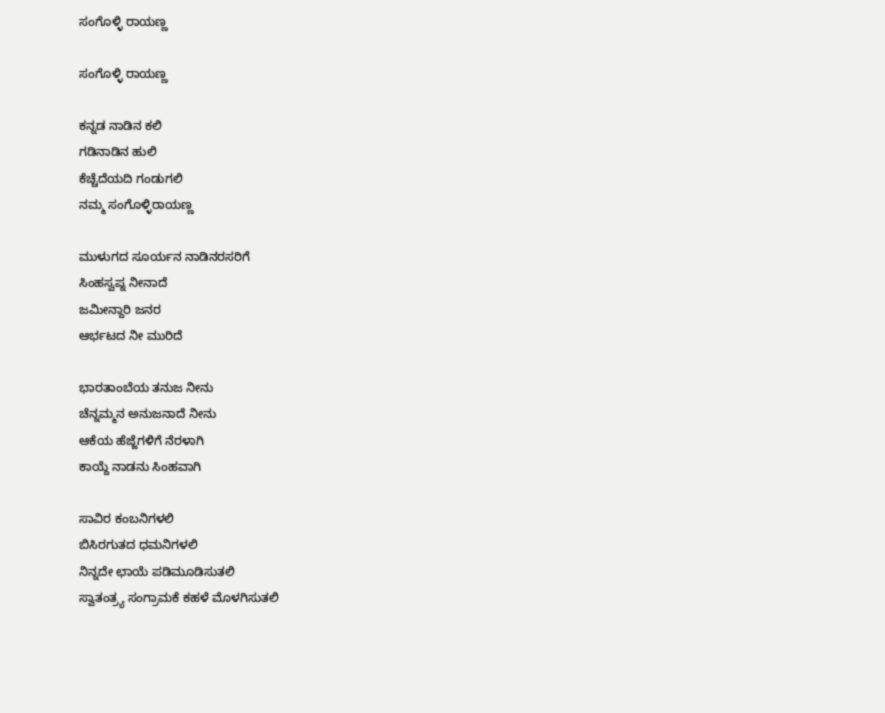ಸಂಗೊಳ್ಳಿ ರಾಯಣ್ಣ

ಸಂಗೊಳ್ಳಿ ರಾಯಣ್ಣ

ಕನ್ನಡ ನಾಡಿನ ಕಲಿ
ಗಡಿನಾಡಿನ ಹುಲಿ
ಕೆಚ್ಚೆದೆಯದಿ ಗಂಡುಗಲಿ
ನಮ್ಮ ಸಂಗೊಳ್ಳಿರಾಯಣ್ಣ

ಮುಳುಗದ ಸೂರ್ಯನ ನಾಡಿನರಸರಿಗೆ
ಸಿಂಹಸ್ವಪ್ನ ನೀನಾದೆ
ಜಮೀನ್ದಾರಿ ಜನರ
ಆರ್ಭಟದ ನೀ ಮುರಿದೆ

ಭಾರತಾಂಬೆಯ ತನುಜ ನೀನು
ಚೆನ್ನಮ್ಮನ ಅನುಜನಾದೆ ನೀನು
ಆಕೆಯ ಹೆಜ್ಜೆಗಳಿಗೆ ನೆರಳಾಗಿ
ಕಾಯ್ದೆ ನಾಡನು ಸಿಂಹವಾಗಿ

ಸಾವಿರ ಕಂಬನಿಗಳಲಿ
ಬಿಸಿರಗುತದ ಧಮನಿಗಳಲಿ
ನಿನ್ನದೇ ಛಾಯೆ ಪಡಿಮೂಡಿಸುತಲಿ
ಸ್ವಾತಂತ್ರ್ಯ ಸಂಗ್ರಾಮಕೆ ಕಹಳೆ ಮೊಳಗಿಸುತಲಿ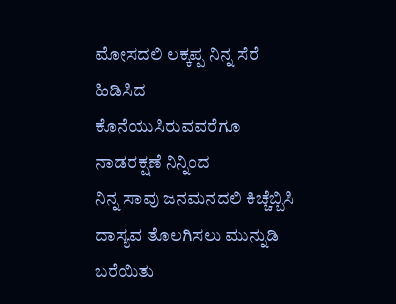ಮೋಸದಲಿ ಲಕ್ಕಪ್ಪ ನಿನ್ನ ಸೆರೆ ಹಿಡಿಸಿದ
ಕೊನೆಯುಸಿರುವವರೆಗೂ ನಾಡರಕ್ಷಣೆ ನಿನ್ನಿಂದ
ನಿನ್ನ ಸಾವು ಜನಮನದಲಿ ಕಿಚ್ಚೆಬ್ಬಿಸಿ
ದಾಸ್ಯವ ತೊಲಗಿಸಲು ಮುನ್ನುಡಿ ಬರೆಯಿತು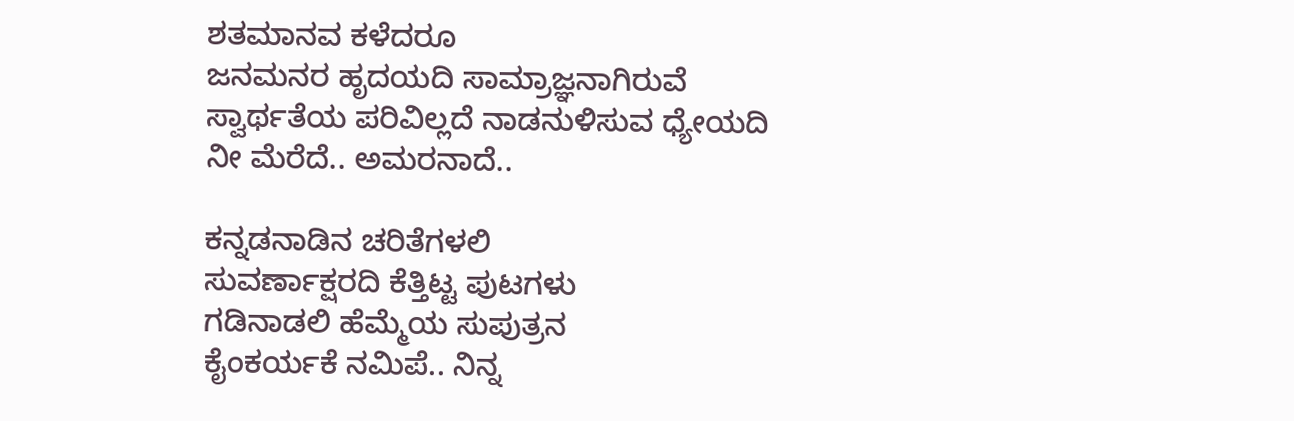ಶತಮಾನವ ಕಳೆದರೂ
ಜನಮನರ ಹೃದಯದಿ ಸಾಮ್ರಾಜ್ಞನಾಗಿರುವೆ
ಸ್ವಾರ್ಥತೆಯ ಪರಿವಿಲ್ಲದೆ ನಾಡನುಳಿಸುವ ಧ್ಯೇಯದಿ
ನೀ ಮೆರೆದೆ.. ಅಮರನಾದೆ..

ಕನ್ನಡನಾಡಿನ ಚರಿತೆಗಳಲಿ
ಸುವರ್ಣಾಕ್ಷರದಿ ಕೆತ್ತಿಟ್ಟ ಪುಟಗಳು
ಗಡಿನಾಡಲಿ ಹೆಮ್ಮೆಯ ಸುಪುತ್ರನ
ಕೈಂಕರ್ಯಕೆ ನಮಿಪೆ.. ನಿನ್ನ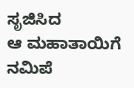ಸೃಜಿಸಿದ
ಆ ಮಹಾತಾಯಿಗೆ ನಮಿಪೆ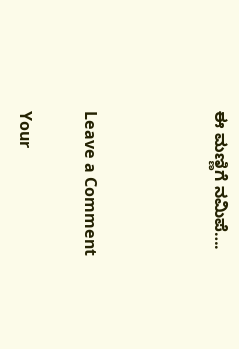ಈ ಮಣ್ಣಿಗೆ ನಮಿಪೆ….



Leave a Comment

Your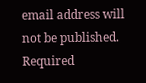email address will not be published. Required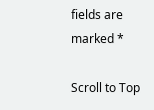fields are marked *

Scroll to Top